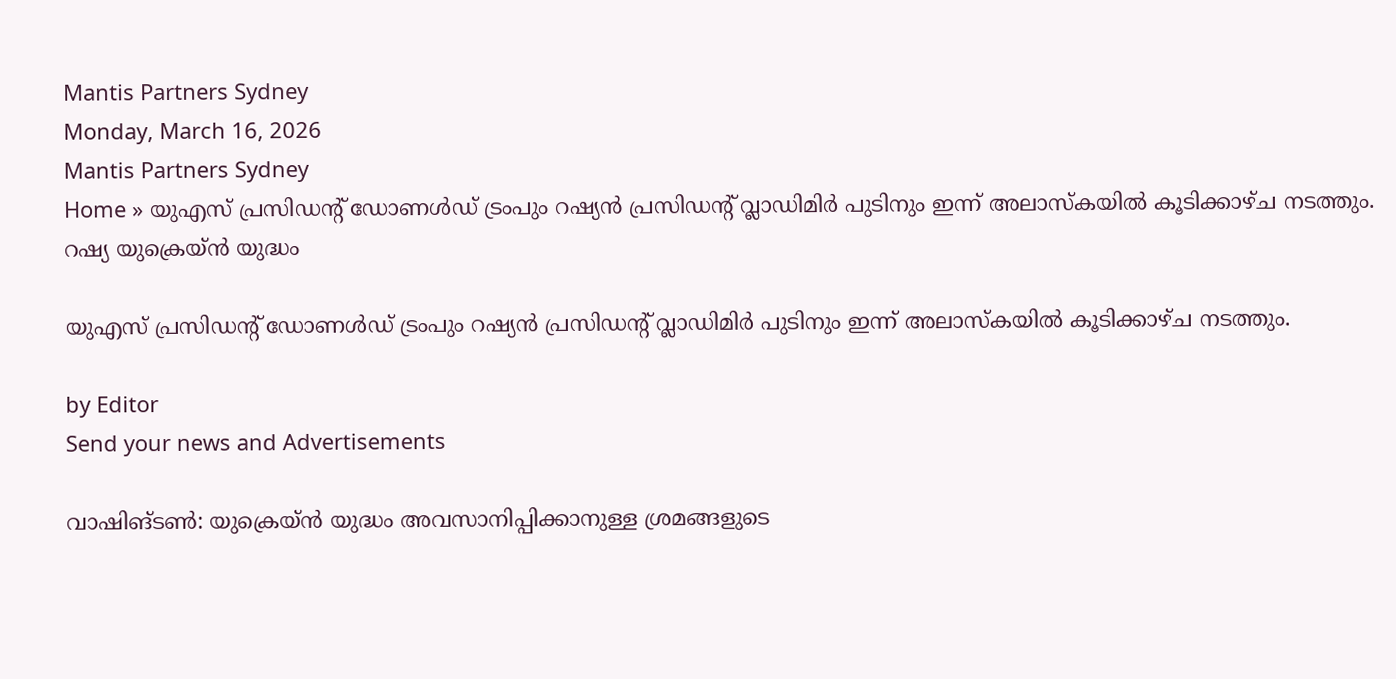Mantis Partners Sydney
Monday, March 16, 2026
Mantis Partners Sydney
Home » യുഎസ് പ്രസിഡന്റ് ഡോണൾഡ് ട്രംപും റഷ്യൻ പ്രസിഡന്റ് വ്ലാഡിമിർ പുടിനും ഇന്ന് അലാസ്കയിൽ കൂടിക്കാഴ്ച നടത്തും.
റഷ്യ യുക്രെയ്ൻ യുദ്ധം

യുഎസ് പ്രസിഡന്റ് ഡോണൾഡ് ട്രംപും റഷ്യൻ പ്രസിഡന്റ് വ്ലാഡിമിർ പുടിനും ഇന്ന് അലാസ്കയിൽ കൂടിക്കാഴ്ച നടത്തും.

by Editor
Send your news and Advertisements

വാഷിങ്ടൺ: യുക്രെയ്ൻ യുദ്ധം അവസാനിപ്പിക്കാനുള്ള ശ്രമങ്ങളുടെ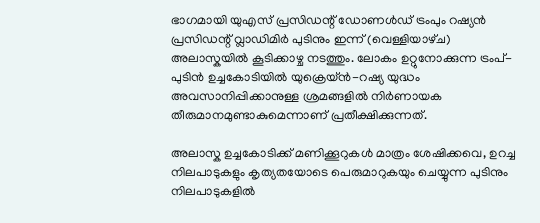ഭാഗമായി യുഎസ് പ്രസിഡന്റ് ഡോണൾഡ് ട്രംപും റഷ്യൻ പ്രസിഡന്റ് വ്ലാഡിമിർ പുടിനും ഇന്ന് (വെള്ളിയാഴ്‌ച) അലാസ്കയിൽ കൂടിക്കാഴ്ച നടത്തും. ലോകം ഉറ്റുനോക്കുന്ന ട്രംപ്-പുടിൻ ഉച്ചകോടിയിൽ യുക്രെയ്ൻ-റഷ്യ യുദ്ധം അവസാനിപ്പിക്കാനുള്ള ശ്രമങ്ങളിൽ നിർണായക തീരുമാനമുണ്ടാകുമെന്നാണ് പ്രതീക്ഷിക്കുന്നത്.

അലാസ്ക ഉച്ചകോടിക്ക് മണിക്കൂറുകൾ മാത്രം ശേഷിക്കവെ, ഉറച്ച നിലപാടുകളും കൃത്യതയോടെ പെരുമാറുകയും ചെയ്യുന്ന പുടിനും നിലപാടുകളിൽ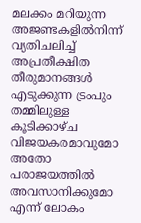മലക്കം മറിയുന്ന അജണ്ടകളിൽനിന്ന് വ്യതിചലിച്ച് അപ്രതീക്ഷിത തീരുമാനങ്ങൾ എടുക്കുന്ന ട്രംപും തമ്മിലുള്ള കൂടിക്കാഴ്ച വിജയകരമാവുമോ അതോ പരാജയത്തിൽ അവസാനിക്കുമോ എന്ന് ലോകം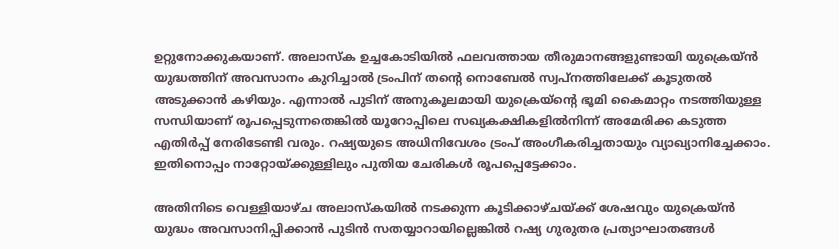ഉറ്റുനോക്കുകയാണ്. അലാസ്‌ക ഉച്ചകോടിയിൽ ഫലവത്തായ തീരുമാനങ്ങളുണ്ടായി യുക്രെയ്ൻ യുദ്ധത്തിന് അവസാനം കുറിച്ചാൽ ട്രംപിന് തന്റെ നൊബേൽ സ്വപ്‌നത്തിലേക്ക് കൂടുതൽ അടുക്കാൻ കഴിയും. എന്നാൽ പുടിന് അനുകൂലമായി യുക്രെയ്ന്റെ ഭൂമി കൈമാറ്റം നടത്തിയുള്ള സന്ധിയാണ് രൂപപ്പെടുന്നതെങ്കിൽ യൂറോപ്പിലെ സഖ്യകക്ഷികളിൽനിന്ന് അമേരിക്ക കടുത്ത എതിർപ്പ് നേരിടേണ്ടി വരും. റഷ്യയുടെ അധിനിവേശം ട്രംപ് അംഗീകരിച്ചതായും വ്യാഖ്യാനിച്ചേക്കാം. ഇതിനൊപ്പം നാറ്റോയ്ക്കുള്ളിലും പുതിയ ചേരികൾ രൂപപ്പെട്ടേക്കാം.

അതിനിടെ വെള്ളിയാഴ്‌ച അലാസ്‌കയിൽ നടക്കുന്ന കൂടിക്കാഴ്‌ചയ്ക്ക് ശേഷവും യുക്രെയ്ൻ യുദ്ധം അവസാനിപ്പിക്കാൻ പുടിൻ സതയ്യാറായില്ലെങ്കിൽ റഷ്യ ഗുരുതര പ്രത്യാഘാതങ്ങൾ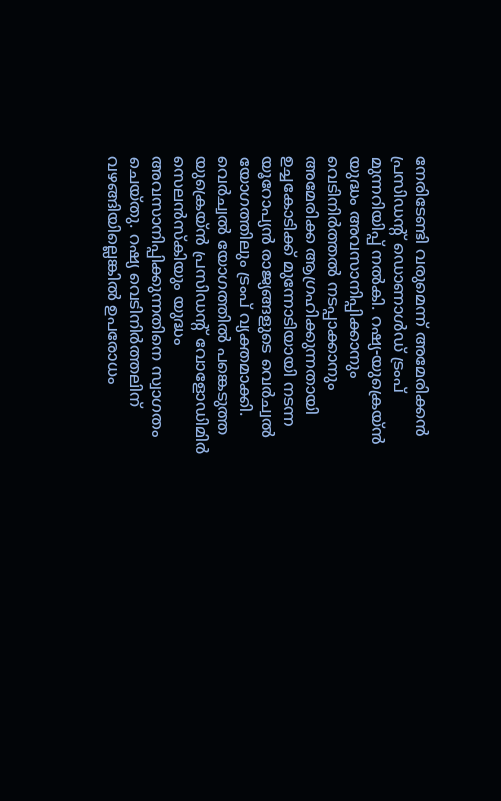നേരിടേണ്ടി വരുമെന്ന് അമേരിക്കൻ പ്രസിഡൻ്റ് ഡൊണാൾഡ് ട്രംപ് മുന്നറിയിപ്പ് നൽകി. റഷ്യ-യുക്രെയ്ൻ യുദ്ധം അവസാനിപ്പിക്കാനും വെടിനിർത്തൽ നടപ്പാക്കാനും അമേരിക്ക ആഗ്രഹിക്കുന്നതായി ഉച്ചകോടിക്ക് മുന്നോടിയായി നടന്ന യൂറോപ്യൻ രാജ്യങ്ങളുടെ വെർച്വൽ യോഗത്തിലും ട്രംപ് വ്യക്തമാക്കി.
വെർച്വൽ യോഗത്തിൽ പങ്കെടുത്ത യുക്രെയ്ൻ പ്രസിഡൻ്റ് വോളോഡിമിർ സെലൻസ്‌കിയും യുദ്ധം അവസാനിപ്പിക്കുന്നതിനെ സ്വാഗതം ചെയ്‌തു. റഷ്യ വെടിനിർത്തലിന് വഴങ്ങിയില്ലെങ്കിൽ ഉപരോധം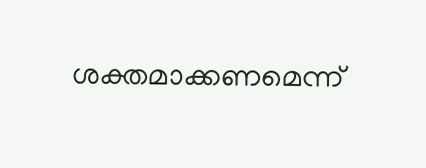ശക്തമാക്കണമെന്ന്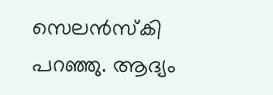സെലൻസ്‌കി പറഞ്ഞു. ആദ്യം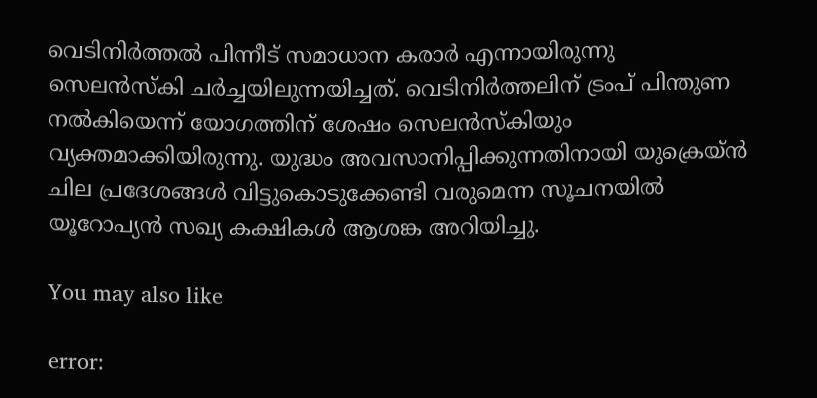വെടിനിർത്തൽ പിന്നീട് സമാധാന കരാർ എന്നായിരുന്നു സെലൻസ്‌കി ചർച്ചയിലുന്നയിച്ചത്. വെടിനിർത്തലിന് ട്രംപ് പിന്തുണ നൽകിയെന്ന് യോഗത്തിന് ശേഷം സെലൻസ്‌കിയും വ്യക്തമാക്കിയിരുന്നു. യുദ്ധം അവസാനിപ്പിക്കുന്നതിനായി യുക്രെയ്ൻ ചില പ്രദേശങ്ങൾ വിട്ടുകൊടുക്കേണ്ടി വരുമെന്ന സൂചനയിൽ യൂറോപ്യൻ സഖ്യ കക്ഷികൾ ആശങ്ക അറിയിച്ചു.

You may also like

error: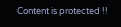Content is protected !!